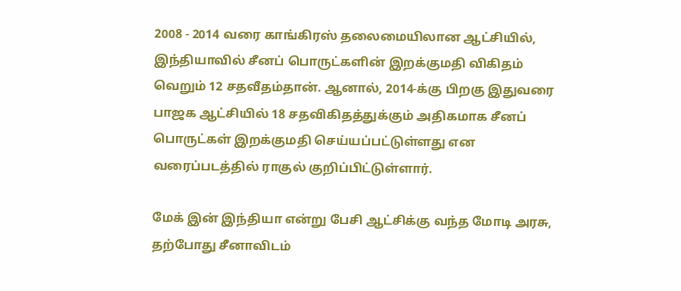2008 - 2014 வரை காங்கிரஸ் தலைமையிலான ஆட்சியில், இந்தியாவில் சீனப் பொருட்களின் இறக்குமதி விகிதம் வெறும் 12 சதவீதம்தான். ஆனால், 2014-க்கு பிறகு இதுவரை பாஜக ஆட்சியில் 18 சதவிகிதத்துக்கும் அதிகமாக சீனப் பொருட்கள் இறக்குமதி செய்யப்பட்டுள்ளது என வரைப்படத்தில் ராகுல் குறிப்பிட்டுள்ளார்.

மேக் இன் இந்தியா என்று பேசி ஆட்சிக்கு வந்த மோடி அரசு, தற்போது சீனாவிடம்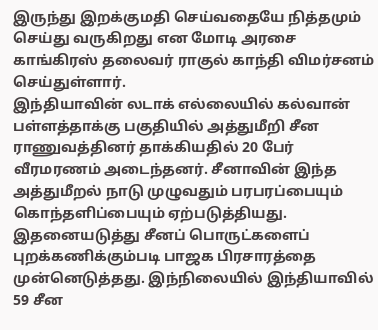இருந்து இறக்குமதி செய்வதையே நித்தமும் செய்து வருகிறது என மோடி அரசை காங்கிரஸ் தலைவர் ராகுல் காந்தி விமர்சனம் செய்துள்ளார்.
இந்தியாவின் லடாக் எல்லையில் கல்வான் பள்ளத்தாக்கு பகுதியில் அத்துமீறி சீன ராணுவத்தினர் தாக்கியதில் 20 பேர் வீரமரணம் அடைந்தனர். சீனாவின் இந்த அத்துமீறல் நாடு முழுவதும் பரபரப்பையும் கொந்தளிப்பையும் ஏற்படுத்தியது. இதனையடுத்து சீனப் பொருட்களைப் புறக்கணிக்கும்படி பாஜக பிரசாரத்தை முன்னெடுத்தது. இந்நிலையில் இந்தியாவில் 59 சீன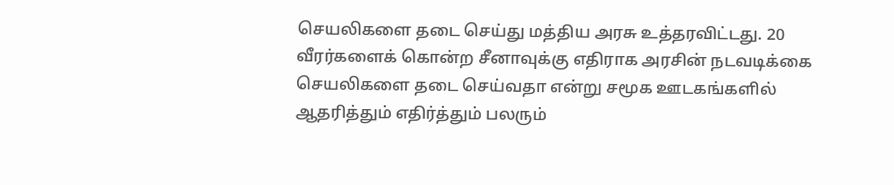செயலிகளை தடை செய்து மத்திய அரசு உத்தரவிட்டது. 20 வீரர்களைக் கொன்ற சீனாவுக்கு எதிராக அரசின் நடவடிக்கை செயலிகளை தடை செய்வதா என்று சமூக ஊடகங்களில் ஆதரித்தும் எதிர்த்தும் பலரும்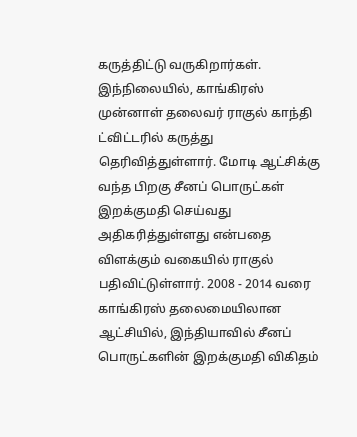கருத்திட்டு வருகிறார்கள்.
இந்நிலையில், காங்கிரஸ் முன்னாள் தலைவர் ராகுல் காந்தி ட்விட்டரில் கருத்து தெரிவித்துள்ளார். மோடி ஆட்சிக்கு வந்த பிறகு சீனப் பொருட்கள் இறக்குமதி செய்வது அதிகரித்துள்ளது என்பதை விளக்கும் வகையில் ராகுல் பதிவிட்டுள்ளார். 2008 - 2014 வரை காங்கிரஸ் தலைமையிலான ஆட்சியில், இந்தியாவில் சீனப் பொருட்களின் இறக்குமதி விகிதம்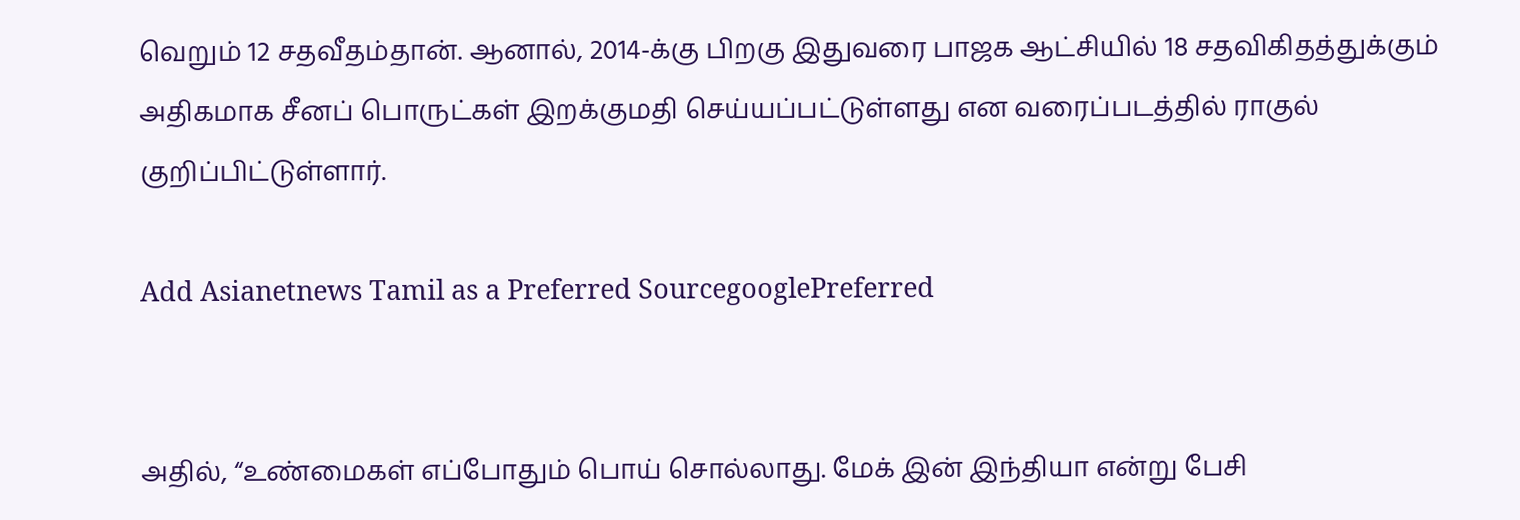வெறும் 12 சதவீதம்தான். ஆனால், 2014-க்கு பிறகு இதுவரை பாஜக ஆட்சியில் 18 சதவிகிதத்துக்கும் அதிகமாக சீனப் பொருட்கள் இறக்குமதி செய்யப்பட்டுள்ளது என வரைப்படத்தில் ராகுல் குறிப்பிட்டுள்ளார்.

Add Asianetnews Tamil as a Preferred SourcegooglePreferred


அதில், “உண்மைகள் எப்போதும் பொய் சொல்லாது. மேக் இன் இந்தியா என்று பேசி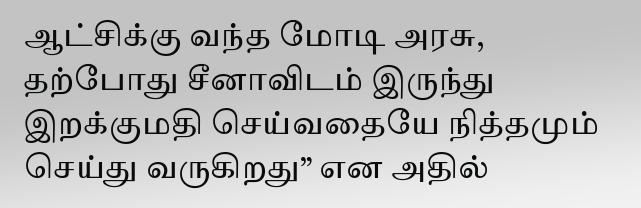ஆட்சிக்கு வந்த மோடி அரசு, தற்போது சீனாவிடம் இருந்து இறக்குமதி செய்வதையே நித்தமும் செய்து வருகிறது” என அதில்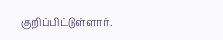குறிப்பிட்டுள்ளார்.